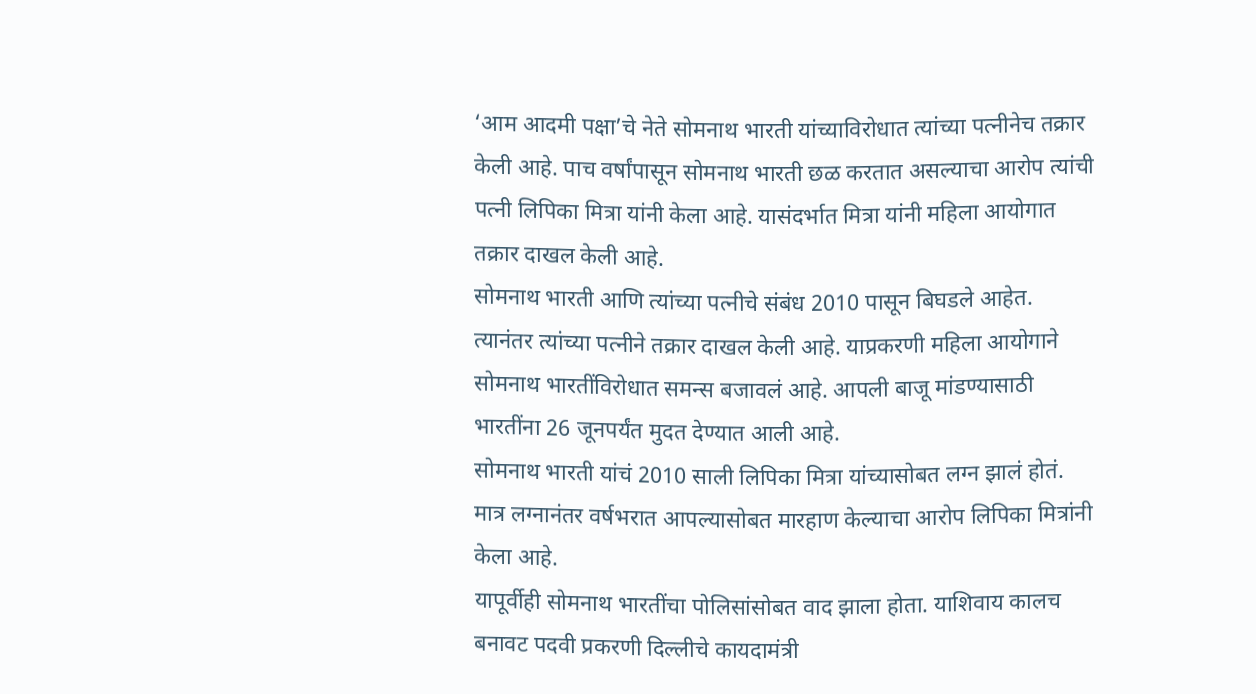‘आम आदमी पक्षा’चे नेते सोमनाथ भारती यांच्याविरोधात त्यांच्या पत्नीनेच तक्रार केली आहे. पाच वर्षांपासून सोमनाथ भारती छळ करतात असल्याचा आरोप त्यांची पत्नी लिपिका मित्रा यांनी केला आहे. यासंदर्भात मित्रा यांनी महिला आयोगात तक्रार दाखल केली आहे.
सोमनाथ भारती आणि त्यांच्या पत्नीचे संबंध 2010 पासून बिघडले आहेत. त्यानंतर त्यांच्या पत्नीने तक्रार दाखल केली आहे. याप्रकरणी महिला आयोगाने सोमनाथ भारतींविरोधात समन्स बजावलं आहे. आपली बाजू मांडण्यासाठी भारतींना 26 जूनपर्यंत मुदत देण्यात आली आहे.
सोमनाथ भारती यांचं 2010 साली लिपिका मित्रा यांच्यासोबत लग्न झालं होतं. मात्र लग्नानंतर वर्षभरात आपल्यासोबत मारहाण केल्याचा आरोप लिपिका मित्रांनी केला आहे.
यापूर्वीही सोमनाथ भारतींचा पोलिसांसोबत वाद झाला होता. याशिवाय कालच बनावट पदवी प्रकरणी दिल्लीचे कायदामंत्री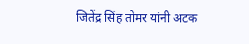जितेंद्र सिंह तोमर यांनी अटक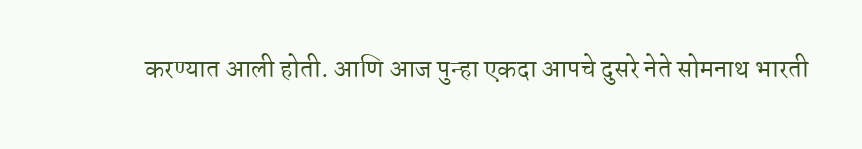करण्यात आली होती. आणि आज पुन्हा एकदा आपचे दुसरे नेते सोमनाथ भारती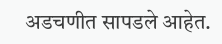अडचणीत सापडले आहेत.